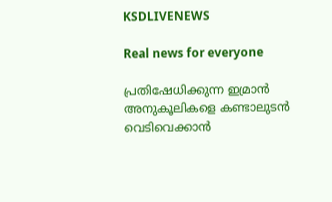KSDLIVENEWS

Real news for everyone

പ്രതിഷേധിക്കുന്ന ഇമ്രാൻ അനുകൂലികളെ കണ്ടാലുടൻ വെടിവെക്കാൻ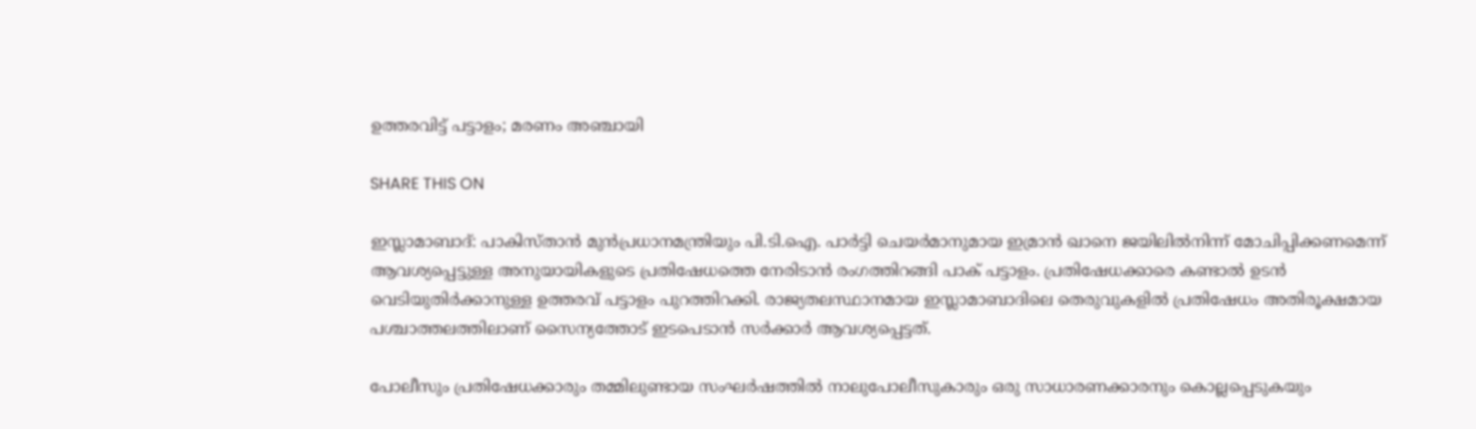ഉത്തരവിട്ട് പട്ടാളം; മരണം അഞ്ചായി

SHARE THIS ON

ഇസ്ലാമാബാദ്: പാകിസ്താന്‍ മുന്‍പ്രധാനമന്ത്രിയും പി.ടി.ഐ. പാര്‍ട്ടി ചെയര്‍മാനുമായ ഇമ്രാന്‍ ഖാനെ ജയിലില്‍നിന്ന് മോചിപ്പിക്കണമെന്ന് ആവശ്യപ്പെട്ടുള്ള അനുയായികളുടെ പ്രതിഷേധത്തെ നേരിടാന്‍ രംഗത്തിറങ്ങി പാക് പട്ടാളം. പ്രതിഷേധക്കാരെ കണ്ടാല്‍ ഉടന്‍ വെടിയുതിര്‍ക്കാനുള്ള ഉത്തരവ് പട്ടാളം പുറത്തിറക്കി. രാജ്യതലസ്ഥാനമായ ഇസ്ലാമാബാദിലെ തെരുവുകളില്‍ പ്രതിഷേധം അതിരൂക്ഷമായ പശ്ചാത്തലത്തിലാണ് സൈന്യത്തോട് ഇടപെടാന്‍ സര്‍ക്കാര്‍ ആവശ്യപ്പെട്ടത്.

പോലീസും പ്രതിഷേധക്കാരും തമ്മിലുണ്ടായ സംഘര്‍ഷത്തില്‍ നാലുപോലീസുകാരും ഒരു സാധാരണക്കാരനും കൊല്ലപ്പെടുകയും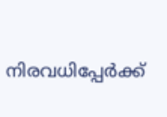നിരവധിപ്പേര്‍ക്ക്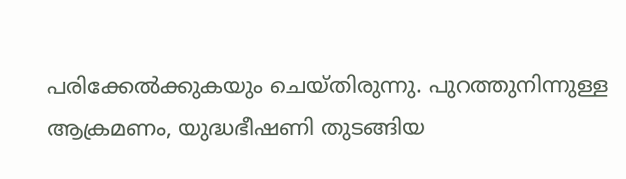പരിക്കേല്‍ക്കുകയും ചെയ്തിരുന്നു. പുറത്തുനിന്നുള്ള ആക്രമണം, യുദ്ധഭീഷണി തുടങ്ങിയ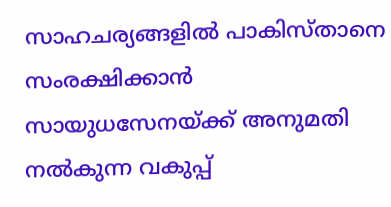സാഹചര്യങ്ങളിൽ പാകിസ്താനെ സംരക്ഷിക്കാന്‍ സായുധസേനയ്ക്ക് അനുമതി നല്‍കുന്ന വകുപ്പ്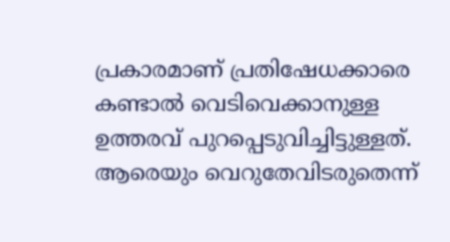പ്രകാരമാണ് പ്രതിഷേധക്കാരെ കണ്ടാല്‍ വെടിവെക്കാനുള്ള ഉത്തരവ് പുറപ്പെടുവിച്ചിട്ടുള്ളത്. ആരെയും വെറുതേവിടരുതെന്ന്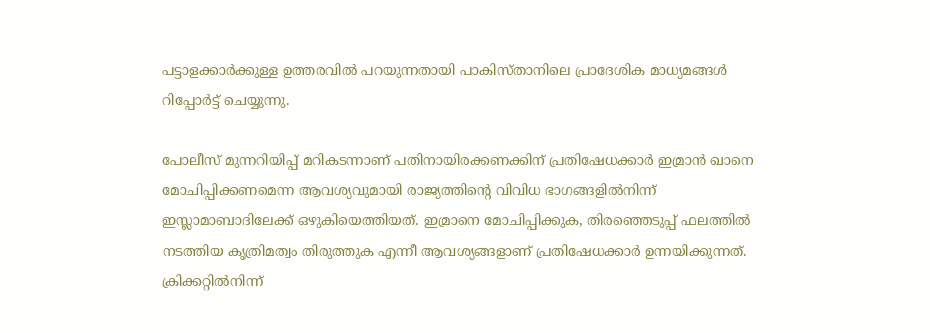പട്ടാളക്കാര്‍ക്കുള്ള ഉത്തരവില്‍ പറയുന്നതായി പാകിസ്താനിലെ പ്രാദേശിക മാധ്യമങ്ങള്‍ റിപ്പോര്‍ട്ട് ചെയ്യുന്നു.

പോലീസ് മുന്നറിയിപ്പ് മറികടന്നാണ് പതിനായിരക്കണക്കിന് പ്രതിഷേധക്കാര്‍ ഇമ്രാന്‍ ഖാനെ മോചിപ്പിക്കണമെന്ന ആവശ്യവുമായി രാജ്യത്തിന്റെ വിവിധ ഭാഗങ്ങളില്‍നിന്ന് ഇസ്ലാമാബാദിലേക്ക് ഒഴുകിയെത്തിയത്. ഇമ്രാനെ മോചിപ്പിക്കുക, തിരഞ്ഞെടുപ്പ് ഫലത്തില്‍ നടത്തിയ കൃത്രിമത്വം തിരുത്തുക എന്നീ ആവശ്യങ്ങളാണ് പ്രതിഷേധക്കാര്‍ ഉന്നയിക്കുന്നത്. ക്രിക്കറ്റില്‍നിന്ന്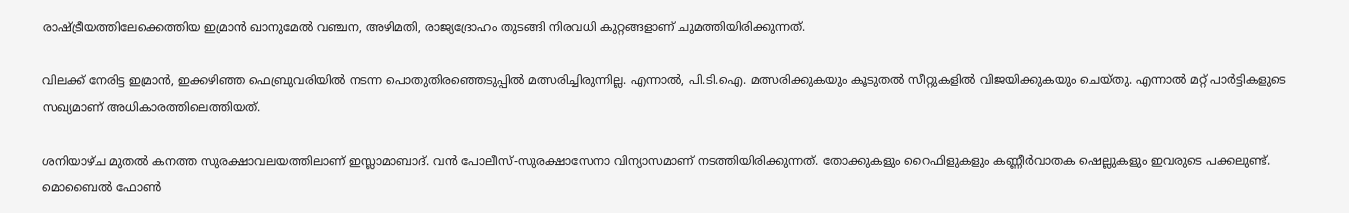രാഷ്ട്രീയത്തിലേക്കെത്തിയ ഇമ്രാന്‍ ഖാനുമേല്‍ വഞ്ചന, അഴിമതി, രാജ്യദ്രോഹം തുടങ്ങി നിരവധി കുറ്റങ്ങളാണ് ചുമത്തിയിരിക്കുന്നത്.

വിലക്ക് നേരിട്ട ഇമ്രാന്‍, ഇക്കഴിഞ്ഞ ഫെബ്രുവരിയില്‍ നടന്ന പൊതുതിരഞ്ഞെടുപ്പില്‍ മത്സരിച്ചിരുന്നില്ല. എന്നാല്‍, പി.ടി.ഐ. മത്സരിക്കുകയും കൂടുതല്‍ സീറ്റുകളില്‍ വിജയിക്കുകയും ചെയ്തു. എന്നാല്‍ മറ്റ് പാര്‍ട്ടികളുടെ സഖ്യമാണ് അധികാരത്തിലെത്തിയത്.

ശനിയാഴ്ച മുതല്‍ കനത്ത സുരക്ഷാവലയത്തിലാണ് ഇസ്ലാമാബാദ്. വന്‍ പോലീസ്-സുരക്ഷാസേനാ വിന്യാസമാണ് നടത്തിയിരിക്കുന്നത്. തോക്കുകളും റൈഫിളുകളും കണ്ണീര്‍വാതക ഷെല്ലുകളും ഇവരുടെ പക്കലുണ്ട്. മൊബൈല്‍ ഫോണ്‍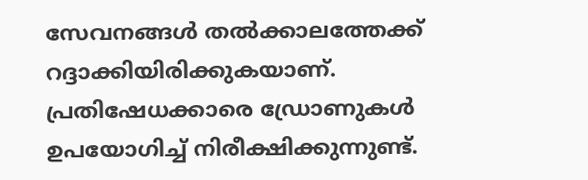സേവനങ്ങള്‍ തല്‍ക്കാലത്തേക്ക് റദ്ദാക്കിയിരിക്കുകയാണ്. പ്രതിഷേധക്കാരെ ഡ്രോണുകള്‍ ഉപയോഗിച്ച് നിരീക്ഷിക്കുന്നുണ്ട്.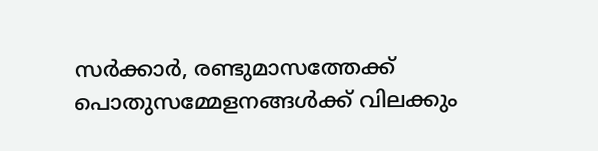സര്‍ക്കാര്‍, രണ്ടുമാസത്തേക്ക് പൊതുസമ്മേളനങ്ങള്‍ക്ക് വിലക്കും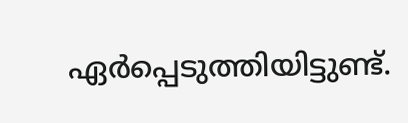ഏര്‍പ്പെടുത്തിയിട്ടുണ്ട്.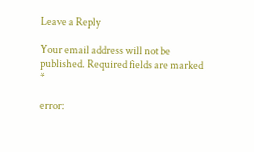Leave a Reply

Your email address will not be published. Required fields are marked *

error: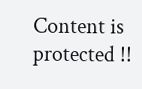Content is protected !!